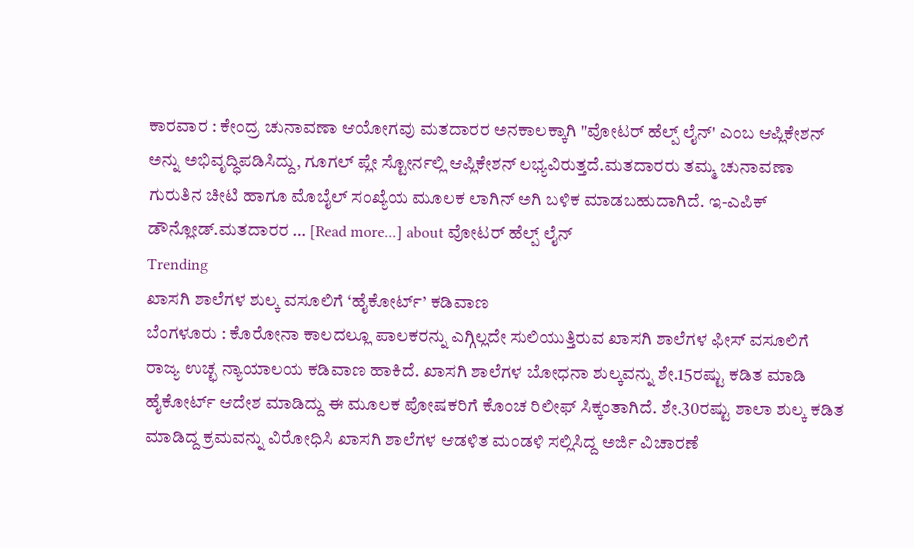ಕಾರವಾರ : ಕೇಂದ್ರ ಚುನಾವಣಾ ಆಯೋಗವು ಮತದಾರರ ಅನಕಾಲಕ್ಕಾಗಿ "ವೋಟರ್ ಹೆಲ್ಪ್ ಲೈನ್' ಎಂಬ ಆಪ್ಲಿಕೇಶನ್ ಅನ್ನು ಅಭಿವೃದ್ಧಿಪಡಿಸಿದ್ದು, ಗೂಗಲ್ ಪ್ಲೇ ಸ್ಟೋರ್ನಲ್ಲಿ ಆಪ್ಲಿಕೇಶನ್ ಲಭ್ಯವಿರುತ್ತದೆ.ಮತದಾರರು ತಮ್ಮ ಚುನಾವಣಾ ಗುರುತಿನ ಚೀಟಿ ಹಾಗೂ ಮೊಬೈಲ್ ಸಂಖ್ಯೆಯ ಮೂಲಕ ಲಾಗಿನ್ ಅಗಿ ಬಳಿಕ ಮಾಡಬಹುದಾಗಿದೆ. ಇ-ಎಪಿಕ್ ಡೌನ್ಲೋಡ್.ಮತದಾರರ … [Read more...] about ವೋಟರ್ ಹೆಲ್ಪ್ ಲೈನ್
Trending
ಖಾಸಗಿ ಶಾಲೆಗಳ ಶುಲ್ಕ ವಸೂಲಿಗೆ ‘ಹೈಕೋರ್ಟ್’ ಕಡಿವಾಣ
ಬೆಂಗಳೂರು : ಕೊರೋನಾ ಕಾಲದಲ್ಲೂ ಪಾಲಕರನ್ನು ಎಗ್ಗಿಲ್ಲದೇ ಸುಲಿಯುತ್ತಿರುವ ಖಾಸಗಿ ಶಾಲೆಗಳ ಫೀಸ್ ವಸೂಲಿಗೆ ರಾಜ್ಯ ಉಚ್ಛ ನ್ಯಾಯಾಲಯ ಕಡಿವಾಣ ಹಾಕಿದೆ. ಖಾಸಗಿ ಶಾಲೆಗಳ ಬೋಧನಾ ಶುಲ್ಕವನ್ನು ಶೇ.15ರಷ್ಟು ಕಡಿತ ಮಾಡಿ ಹೈಕೋರ್ಟ್ ಆದೇಶ ಮಾಡಿದ್ದು ಈ ಮೂಲಕ ಪೋಷಕರಿಗೆ ಕೊಂಚ ರಿಲೀಫ್ ಸಿಕ್ಕಂತಾಗಿದೆ. ಶೇ.30ರಷ್ಟು ಶಾಲಾ ಶುಲ್ಕ ಕಡಿತ ಮಾಡಿದ್ದ ಕ್ರಮವನ್ನು ವಿರೋಧಿಸಿ ಖಾಸಗಿ ಶಾಲೆಗಳ ಆಡಳಿತ ಮಂಡಳಿ ಸಲ್ಲಿಸಿದ್ದ ಅರ್ಜಿ ವಿಚಾರಣೆ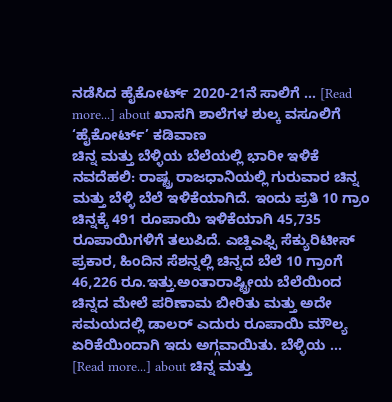ನಡೆಸಿದ ಹೈಕೋರ್ಟ್ 2020-21ನೆ ಸಾಲಿಗೆ … [Read more...] about ಖಾಸಗಿ ಶಾಲೆಗಳ ಶುಲ್ಕ ವಸೂಲಿಗೆ ‘ಹೈಕೋರ್ಟ್’ ಕಡಿವಾಣ
ಚಿನ್ನ ಮತ್ತು ಬೆಳ್ಳಿಯ ಬೆಲೆಯಲ್ಲಿ ಭಾರೀ ಇಳಿಕೆ
ನವದೆಹಲಿ: ರಾಷ್ಟ್ರ ರಾಜಧಾನಿಯಲ್ಲಿ ಗುರುವಾರ ಚಿನ್ನ ಮತ್ತು ಬೆಳ್ಳಿ ಬೆಲೆ ಇಳಿಕೆಯಾಗಿದೆ. ಇಂದು ಪ್ರತಿ 10 ಗ್ರಾಂ ಚಿನ್ನಕ್ಕೆ 491 ರೂಪಾಯಿ ಇಳಿಕೆಯಾಗಿ 45,735 ರೂಪಾಯಿಗಳಿಗೆ ತಲುಪಿದೆ. ಎಚ್ಡಿಎಫ್ಸಿ ಸೆಕ್ಯುರಿಟೀಸ್ ಪ್ರಕಾರ, ಹಿಂದಿನ ಸೆಶನ್ನಲ್ಲಿ ಚಿನ್ನದ ಬೆಲೆ 10 ಗ್ರಾಂಗೆ 46,226 ರೂ.ಇತ್ತು.ಅಂತಾರಾಷ್ಟ್ರೀಯ ಬೆಲೆಯಿಂದ ಚಿನ್ನದ ಮೇಲೆ ಪರಿಣಾಮ ಬೀರಿತು ಮತ್ತು ಅದೇ ಸಮಯದಲ್ಲಿ ಡಾಲರ್ ಎದುರು ರೂಪಾಯಿ ಮೌಲ್ಯ ಏರಿಕೆಯಿಂದಾಗಿ ಇದು ಅಗ್ಗವಾಯಿತು. ಬೆಳ್ಳಿಯ … [Read more...] about ಚಿನ್ನ ಮತ್ತು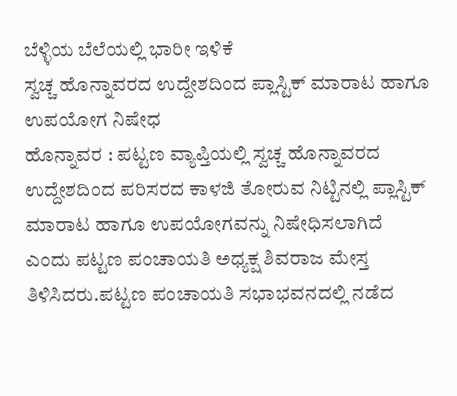ಬೆಳ್ಳಿಯ ಬೆಲೆಯಲ್ಲಿ ಭಾರೀ ಇಳಿಕೆ
ಸ್ವಚ್ಚ ಹೊನ್ನಾವರದ ಉದ್ದೇಶದಿಂದ ಪ್ಲಾಸ್ಟಿಕ್ ಮಾರಾಟ ಹಾಗೂ ಉಪಯೋಗ ನಿಷೇಧ
ಹೊನ್ನಾವರ : ಪಟ್ಟಣ ವ್ಯಾಪ್ತಿಯಲ್ಲಿ ಸ್ವಚ್ಚ ಹೊನ್ನಾವರದ ಉದ್ದೇಶದಿಂದ ಪರಿಸರದ ಕಾಳಜಿ ತೋರುವ ನಿಟ್ಟಿನಲ್ಲಿ ಪ್ಲಾಸ್ಟಿಕ್ ಮಾರಾಟ ಹಾಗೂ ಉಪಯೋಗವನ್ನು ನಿಷೇಧಿಸಲಾಗಿದೆ ಎಂದು ಪಟ್ಟಣ ಪಂಚಾಯತಿ ಅಧ್ಯಕ್ಷ ಶಿವರಾಜ ಮೇಸ್ತ ತಿಳಿಸಿದರು.ಪಟ್ಟಣ ಪಂಚಾಯತಿ ಸಭಾಭವನದಲ್ಲಿ ನಡೆದ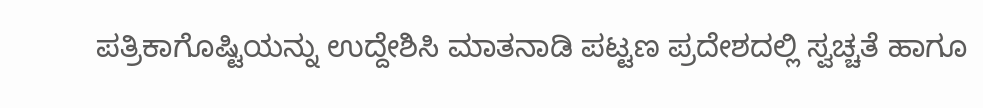ಪತ್ರಿಕಾಗೊಷ್ಟಿಯನ್ನು ಉದ್ದೇಶಿಸಿ ಮಾತನಾಡಿ ಪಟ್ಟಣ ಪ್ರದೇಶದಲ್ಲಿ ಸ್ವಚ್ಚತೆ ಹಾಗೂ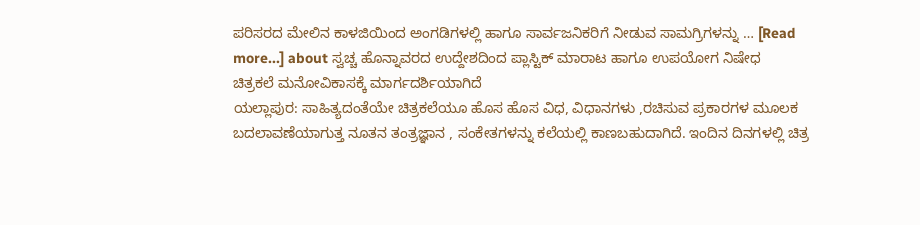ಪರಿಸರದ ಮೇಲಿನ ಕಾಳಜಿಯಿಂದ ಅಂಗಡಿಗಳಲ್ಲಿ ಹಾಗೂ ಸಾರ್ವಜನಿಕರಿಗೆ ನೀಡುವ ಸಾಮಗ್ರಿಗಳನ್ನು … [Read more...] about ಸ್ವಚ್ಚ ಹೊನ್ನಾವರದ ಉದ್ದೇಶದಿಂದ ಪ್ಲಾಸ್ಟಿಕ್ ಮಾರಾಟ ಹಾಗೂ ಉಪಯೋಗ ನಿಷೇಧ
ಚಿತ್ರಕಲೆ ಮನೋವಿಕಾಸಕ್ಕೆ ಮಾರ್ಗದರ್ಶಿಯಾಗಿದೆ
ಯಲ್ಲಾಪುರ: ಸಾಹಿತ್ಯದಂತೆಯೇ ಚಿತ್ರಕಲೆಯೂ ಹೊಸ ಹೊಸ ವಿಧ, ವಿಧಾನಗಳು ,ರಚಿಸುವ ಪ್ರಕಾರಗಳ ಮೂಲಕ ಬದಲಾವಣೆಯಾಗುತ್ತ ನೂತನ ತಂತ್ರಜ್ಞಾನ , ಸಂಕೇತಗಳನ್ನು ಕಲೆಯಲ್ಲಿ ಕಾಣಬಹುದಾಗಿದೆ. ಇಂದಿನ ದಿನಗಳಲ್ಲಿ ಚಿತ್ರ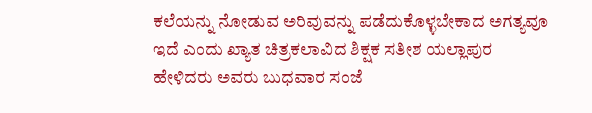ಕಲೆಯನ್ನು ನೋಡುವ ಅರಿವುವನ್ನು ಪಡೆದುಕೊಳ್ಳಬೇಕಾದ ಅಗತ್ಯವೂ ಇದೆ ಎಂದು ಖ್ಯಾತ ಚಿತ್ರಕಲಾವಿದ ಶಿಕ್ಷಕ ಸತೀಶ ಯಲ್ಲಾಪುರ ಹೇಳಿದರು ಅವರು ಬುಧವಾರ ಸಂಜೆ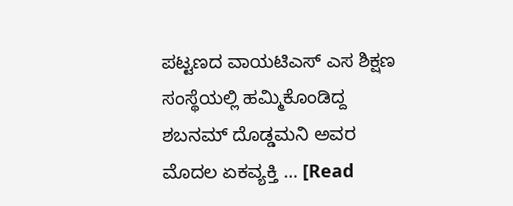ಪಟ್ಟಣದ ವಾಯಟಿಎಸ್ ಎಸ ಶಿಕ್ಷಣ ಸಂಸ್ಥೆಯಲ್ಲಿ ಹಮ್ಮಿಕೊಂಡಿದ್ದ ಶಬನಮ್ ದೊಡ್ಡಮನಿ ಅವರ ಮೊದಲ ಏಕವ್ಯಕ್ತಿ … [Read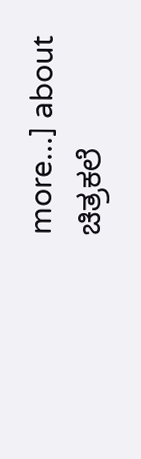more...] about ಚಿತ್ರಕಲೆ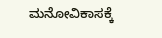ಮನೋವಿಕಾಸಕ್ಕೆ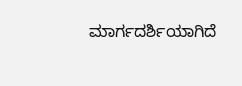ಮಾರ್ಗದರ್ಶಿಯಾಗಿದೆ